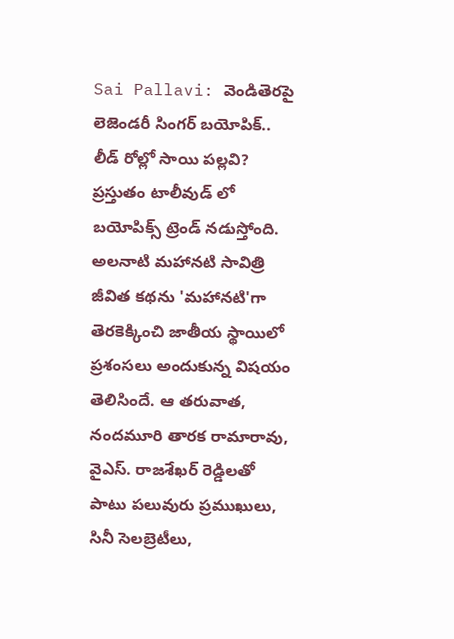Sai Pallavi: వెండితెరపై లెజెండరీ సింగర్ బయోపిక్.. లీడ్ రోల్లో సాయి పల్లవి?
ప్రస్తుతం టాలీవుడ్ లో బయోపిక్స్ ట్రెండ్ నడుస్తోంది. అలనాటి మహానటి సావిత్రి జీవిత కథను 'మహానటి'గా తెరకెక్కించి జాతీయ స్థాయిలో ప్రశంసలు అందుకున్న విషయం తెలిసిందే. ఆ తరువాత, నందమూరి తారక రామారావు, వైఎస్. రాజశేఖర్ రెడ్డిలతో పాటు పలువురు ప్రముఖులు, సినీ సెలబ్రెటీలు,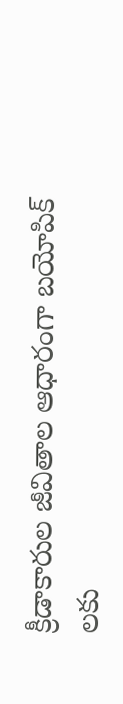క్రీడాకారుల జీవితాల ఆధారంగా బయోపిక్ లకు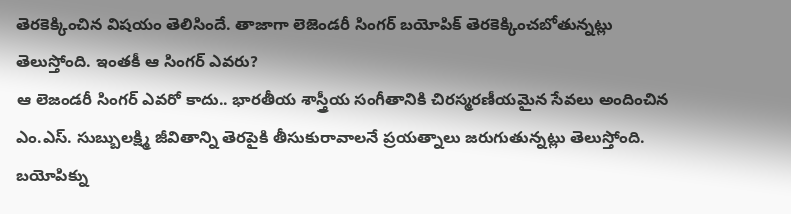తెరకెక్కించిన విషయం తెలిసిందే. తాజాగా లెజెండరీ సింగర్ బయోపిక్ తెరకెక్కించబోతున్నట్లు తెలుస్తోంది. ఇంతకీ ఆ సింగర్ ఎవరు?
ఆ లెజండరీ సింగర్ ఎవరో కాదు.. భారతీయ శాస్త్రీయ సంగీతానికి చిరస్మరణీయమైన సేవలు అందించిన ఎం.ఎస్. సుబ్బులక్ష్మి జీవితాన్ని తెరపైకి తీసుకురావాలనే ప్రయత్నాలు జరుగుతున్నట్లు తెలుస్తోంది. బయోపిక్ను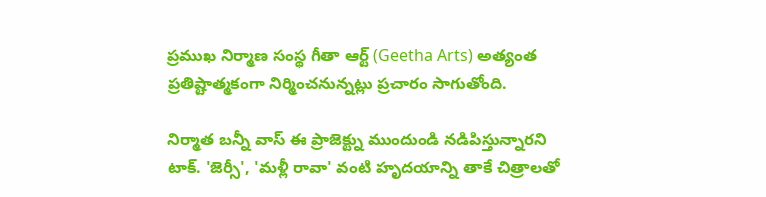ప్రముఖ నిర్మాణ సంస్థ గీతా ఆర్ట్ (Geetha Arts) అత్యంత ప్రతిష్టాత్మకంగా నిర్మించనున్నట్లు ప్రచారం సాగుతోంది.

నిర్మాత బన్నీ వాస్ ఈ ప్రాజెక్ట్ను ముందుండి నడిపిస్తున్నారని టాక్. 'జెర్సీ', 'మళ్లీ రావా' వంటి హృదయాన్ని తాకే చిత్రాలతో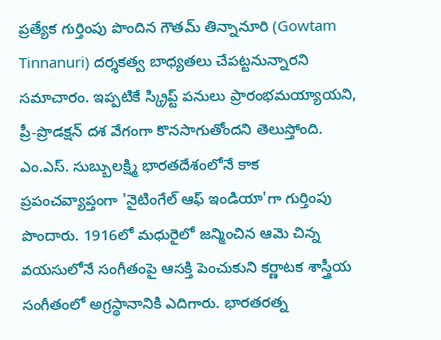ప్రత్యేక గుర్తింపు పొందిన గౌతమ్ తిన్నానూరి (Gowtam Tinnanuri) దర్శకత్వ బాధ్యతలు చేపట్టనున్నారని సమాచారం. ఇప్పటికే స్క్రిప్ట్ పనులు ప్రారంభమయ్యాయని, ప్రీ-ప్రొడక్షన్ దశ వేగంగా కొనసాగుతోందని తెలుస్తోంది.
ఎం.ఎస్. సుబ్బులక్ష్మి భారతదేశంలోనే కాక ప్రపంచవ్యాప్తంగా 'నైటింగేల్ ఆఫ్ ఇండియా'గా గుర్తింపు పొందారు. 1916లో మధురైలో జన్మించిన ఆమె చిన్న వయసులోనే సంగీతంపై ఆసక్తి పెంచుకుని కర్ణాటక శాస్త్రీయ సంగీతంలో అగ్రస్థానానికి ఎదిగారు. భారతరత్న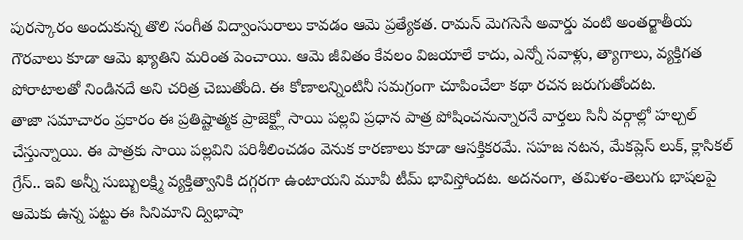పురస్కారం అందుకున్న తొలి సంగీత విద్వాంసురాలు కావడం ఆమె ప్రత్యేకత. రామన్ మెగసెసే అవార్డు వంటి అంతర్జాతీయ గౌరవాలు కూడా ఆమె ఖ్యాతిని మరింత పెంచాయి. ఆమె జీవితం కేవలం విజయాలే కాదు, ఎన్నో సవాళ్లు, త్యాగాలు, వ్యక్తిగత పోరాటాలతో నిండినదే అని చరిత్ర చెబుతోంది. ఈ కోణాలన్నింటినీ సమగ్రంగా చూపించేలా కథా రచన జరుగుతోందట.
తాజా సమాచారం ప్రకారం ఈ ప్రతిష్టాత్మక ప్రాజెక్ట్లో సాయి పల్లవి ప్రధాన పాత్ర పోషించనున్నారనే వార్తలు సినీ వర్గాల్లో హల్చల్ చేస్తున్నాయి. ఈ పాత్రకు సాయి పల్లవిని పరిశీలించడం వెనుక కారణాలు కూడా ఆసక్తికరమే. సహజ నటన, మేకప్లెస్ లుక్, క్లాసికల్ గ్రేస్.. ఇవి అన్నీ సుబ్బులక్ష్మి వ్యక్తిత్వానికి దగ్గరగా ఉంటాయని మూవీ టీమ్ భావిస్తోందట. అదనంగా, తమిళం-తెలుగు భాషలపై ఆమెకు ఉన్న పట్టు ఈ సినిమాని ద్విభాషా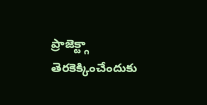ప్రాజెక్ట్గా తెరకెక్కించేందుకు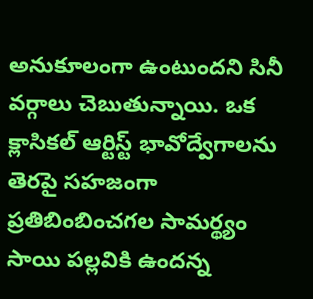అనుకూలంగా ఉంటుందని సినీ వర్గాలు చెబుతున్నాయి. ఒక క్లాసికల్ ఆర్టిస్ట్ భావోద్వేగాలను తెరపై సహజంగా ప్రతిబింబించగల సామర్థ్యం సాయి పల్లవికి ఉందన్న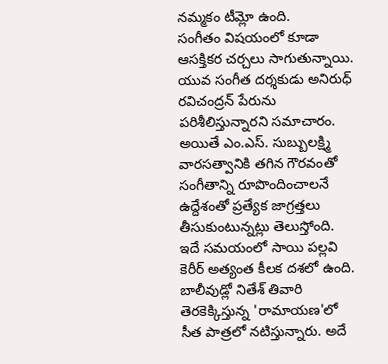నమ్మకం టీమ్లో ఉంది.
సంగీతం విషయంలో కూడా ఆసక్తికర చర్చలు సాగుతున్నాయి. యువ సంగీత దర్శకుడు అనిరుధ్ రవిచంద్రన్ పేరును పరిశీలిస్తున్నారని సమాచారం. అయితే ఎం.ఎస్. సుబ్బులక్ష్మి వారసత్వానికి తగిన గౌరవంతో సంగీతాన్ని రూపొందించాలనే ఉద్దేశంతో ప్రత్యేక జాగ్రత్తలు తీసుకుంటున్నట్లు తెలుస్తోంది.
ఇదే సమయంలో సాయి పల్లవి కెరీర్ అత్యంత కీలక దశలో ఉంది. బాలీవుడ్లో నితేశ్ తివారి తెరకెక్కిస్తున్న 'రామాయణ'లో సీత పాత్రలో నటిస్తున్నారు. అదే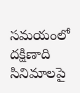సమయంలో దక్షిణాది సినిమాలపై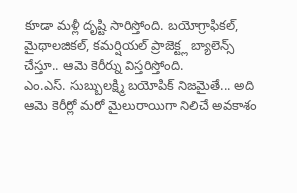కూడా మళ్లీ దృష్టి సారిస్తోంది. బయోగ్రాఫికల్, మైథాలజికల్, కమర్షియల్ ప్రాజెక్ట్ల బ్యాలెన్స్ చేస్తూ.. ఆమె కెరీర్ను విస్తరిస్తోంది.
ఎం.ఎస్. సుబ్బులక్ష్మి బయోపిక్ నిజమైతే... అది ఆమె కెరీర్లో మరో మైలురాయిగా నిలిచే అవకాశం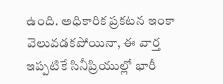ఉంది. అధికారిక ప్రకటన ఇంకా వెలువడకపోయినా, ఈ వార్త ఇప్పటికే సినీప్రియుల్లో భారీ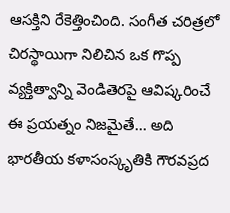ఆసక్తిని రేకెత్తించింది. సంగీత చరిత్రలో చిరస్థాయిగా నిలిచిన ఒక గొప్ప వ్యక్తిత్వాన్ని వెండితెరపై ఆవిష్కరించే ఈ ప్రయత్నం నిజమైతే... అది భారతీయ కళాసంస్కృతికి గౌరవప్రద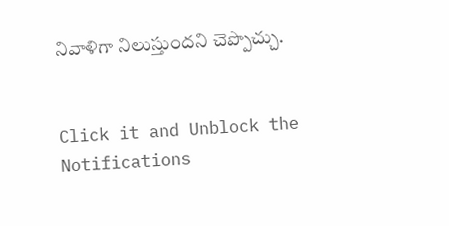నివాళిగా నిలుస్తుందని చెప్పొచ్చు.


Click it and Unblock the Notifications